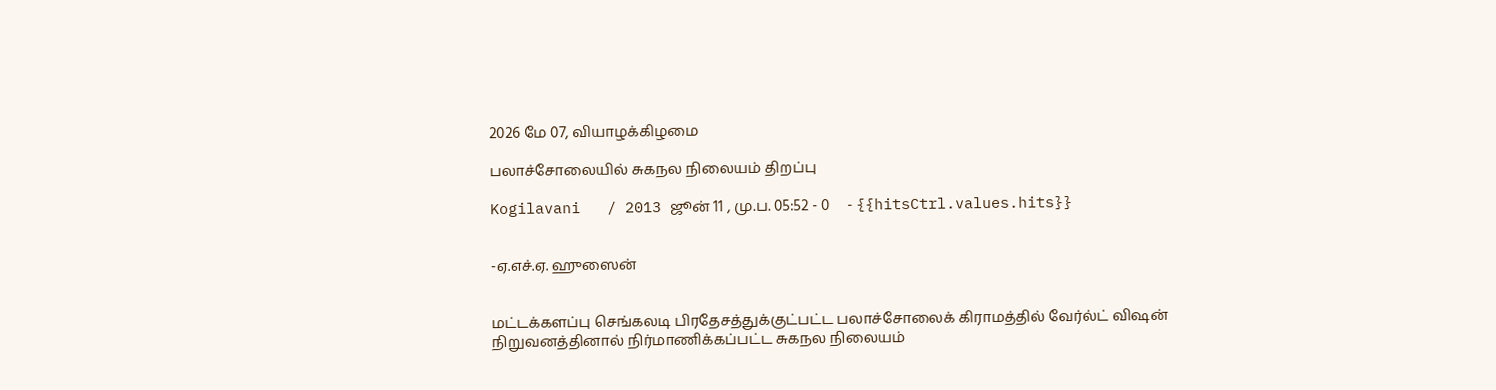2026 மே 07, வியாழக்கிழமை

பலாச்சோலையில் சுகநல நிலையம் திறப்பு

Kogilavani   / 2013 ஜூன் 11 , மு.ப. 05:52 - 0     - {{hitsCtrl.values.hits}}


-ஏ.எச்.ஏ. ஹுஸைன்


மட்டக்களப்பு செங்கலடி பிரதேசத்துக்குட்பட்ட பலாச்சோலைக் கிராமத்தில் வேர்ல்ட் விஷன் நிறுவனத்தினால் நிர்மாணிக்கப்பட்ட சுகநல நிலையம்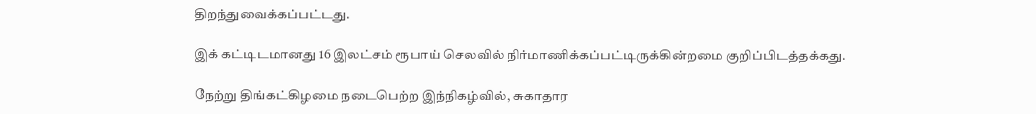திறந்துவைக்கப்பட்டது.

இக் கட்டிடமானது 16 இலட்சம் ரூபாய் செலவில் நிர்மாணிக்கப்பட்டிருக்கின்றமை குறிப்பிடத்தக்கது.

நேற்று திங்கட்கிழமை நடைபெற்ற இந்நிகழ்வில், சுகாதார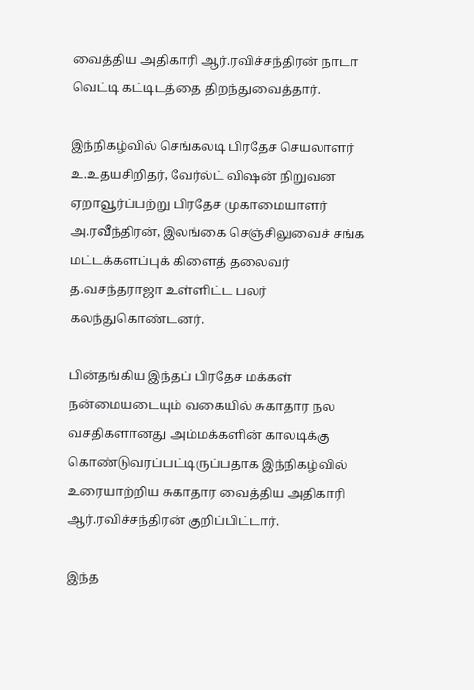வைத்திய அதிகாரி ஆர்.ரவிச்சந்திரன் நாடா வெட்டி கட்டிடத்தை திறந்துவைத்தார்.

இந்நிகழ்வில் செங்கலடி பிரதேச செயலாளர் உ.உதயசிறிதர், வேர்ல்ட் விஷன் நிறுவன ஏறாவூர்ப்பற்று பிரதேச முகாமையாளர் அ.ரவீந்திரன், இலங்கை செஞ்சிலுவைச் சங்க மட்டக்களப்புக் கிளைத் தலைவர் த.வசந்தராஜா உள்ளிட்ட பலர் கலந்துகொண்டனர்.

பின்தங்கிய இந்தப் பிரதேச மக்கள் நன்மையடையும் வகையில் சுகாதார நல வசதிகளானது அம்மக்களின் காலடிக்கு கொண்டுவரப்பட்டிருப்பதாக இந்நிகழ்வில் உரையாற்றிய சுகாதார வைத்திய அதிகாரி ஆர்.ரவிச்சந்திரன் குறிப்பிட்டார்.

இந்த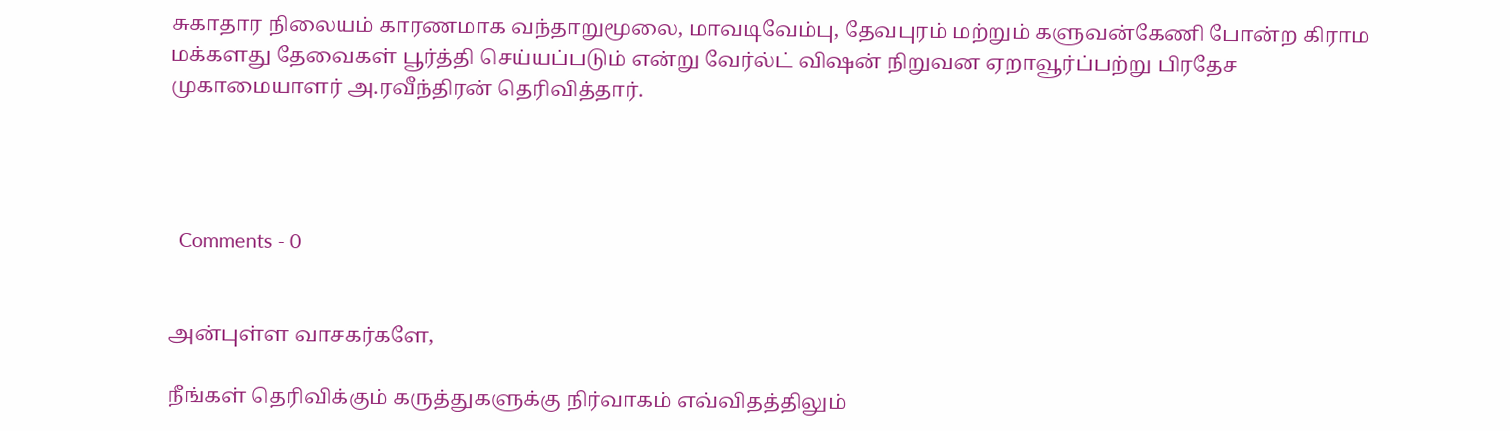சுகாதார நிலையம் காரணமாக வந்தாறுமூலை, மாவடிவேம்பு, தேவபுரம் மற்றும் களுவன்கேணி போன்ற கிராம மக்களது தேவைகள் பூர்த்தி செய்யப்படும் என்று வேர்ல்ட் விஷன் நிறுவன ஏறாவூர்ப்பற்று பிரதேச முகாமையாளர் அ.ரவீந்திரன் தெரிவித்தார்.




  Comments - 0


அன்புள்ள வாசகர்களே,

நீங்கள் தெரிவிக்கும் கருத்துகளுக்கு நிர்வாகம் எவ்விதத்திலும்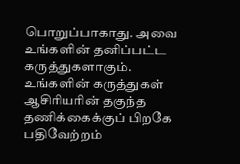பொறுப்பாகாது. அவை உங்களின் தனிப்பட்ட கருத்துகளாகும். உங்களின் கருத்துகள் ஆசிரியரின் தகுந்த தணிக்கைக்குப் பிறகே பதிவேற்றம்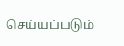செய்யப்படும்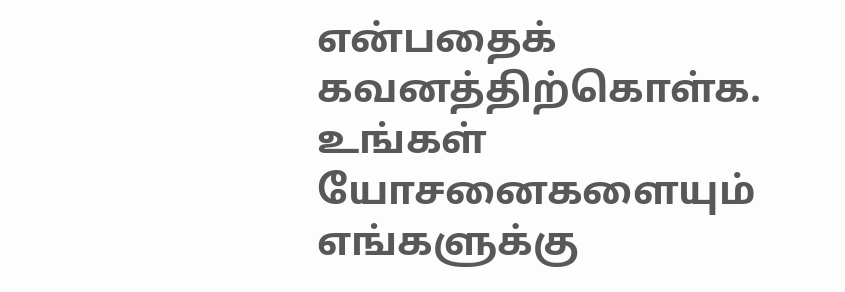என்பதைக் கவனத்திற்கொள்க. உங்கள் யோசனைகளையும் எங்களுக்கு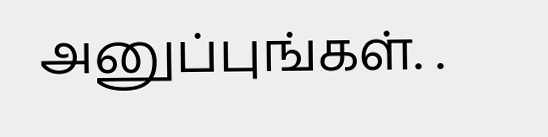அனுப்புங்கள். .